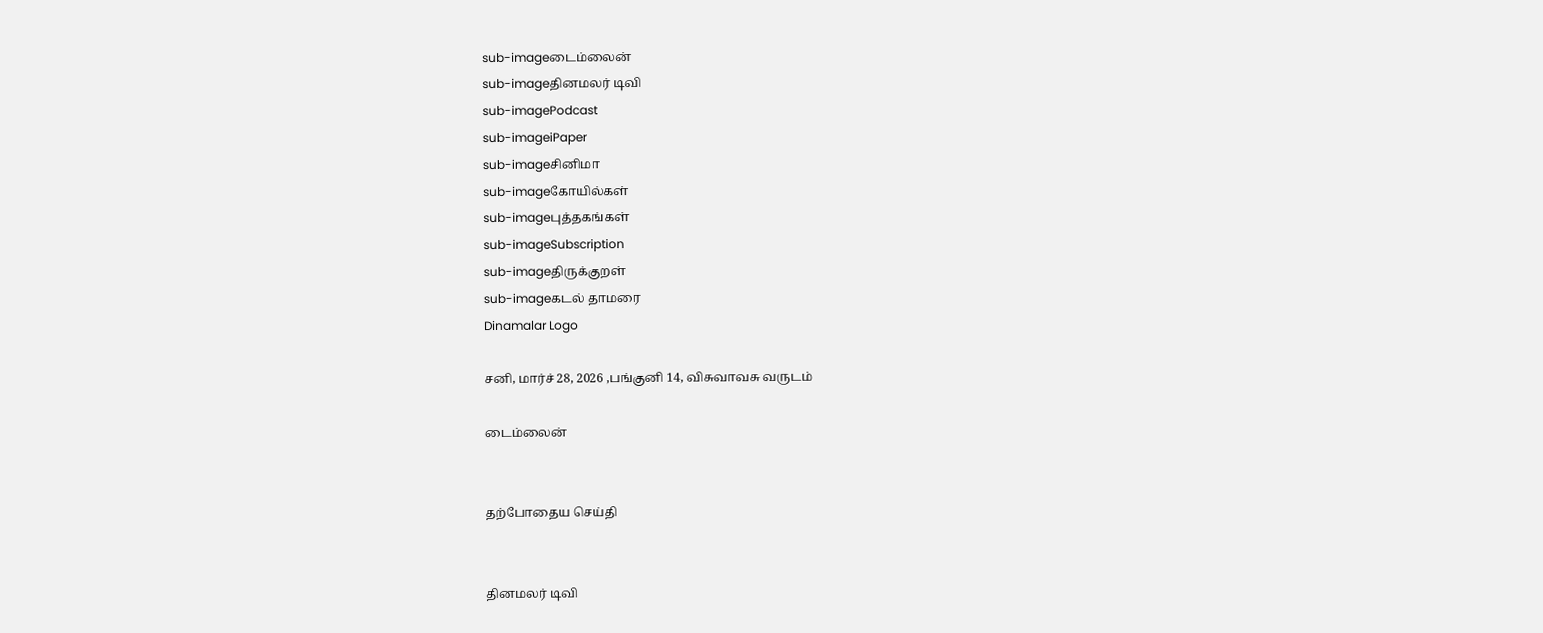sub-imageடைம்லைன்
sub-imageதினமலர் டிவி
sub-imagePodcast
sub-imageiPaper
sub-imageசினிமா
sub-imageகோயில்கள்
sub-imageபுத்தகங்கள்
sub-imageSubscription
sub-imageதிருக்குறள்
sub-imageகடல் தாமரை
Dinamalar Logo

சனி, மார்ச் 28, 2026 ,பங்குனி 14, விசுவாவசு வருடம்

டைம்லைன்


தற்போதைய செய்தி


தினமலர் டிவி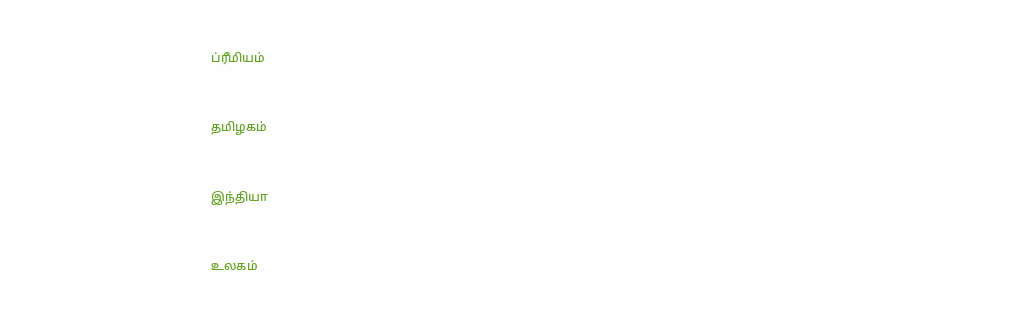ப்ரீமியம்


தமிழகம்


இந்தியா


உலகம்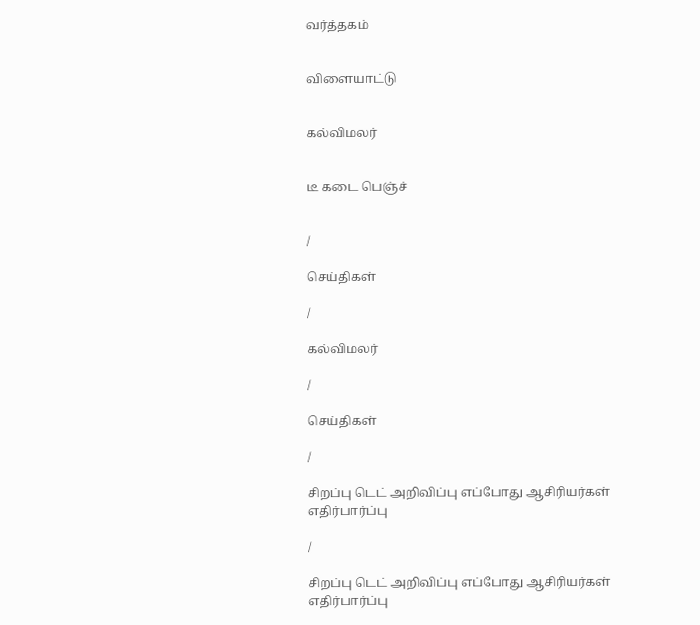வர்த்தகம்


விளையாட்டு


கல்விமலர்


டீ கடை பெஞ்ச்


/

செய்திகள்

/

கல்விமலர்

/

செய்திகள்

/

சிறப்பு டெட் அறிவிப்பு எப்போது ஆசிரியர்கள் எதிர்பார்ப்பு

/

சிறப்பு டெட் அறிவிப்பு எப்போது ஆசிரியர்கள் எதிர்பார்ப்பு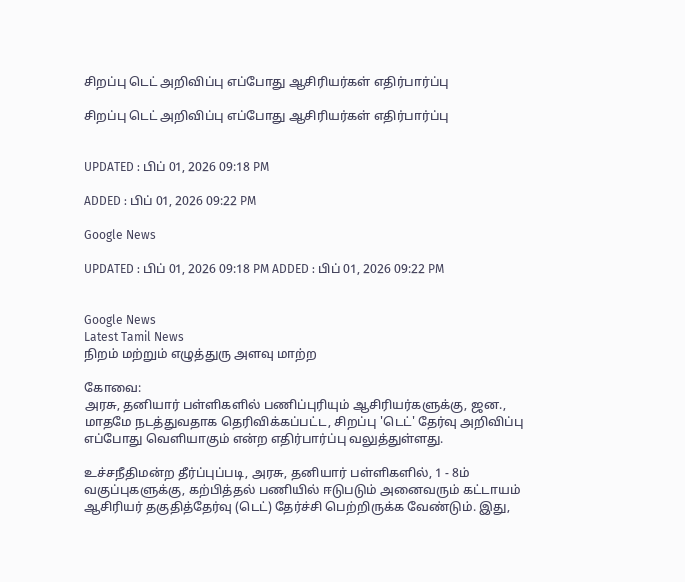சிறப்பு டெட் அறிவிப்பு எப்போது ஆசிரியர்கள் எதிர்பார்ப்பு

சிறப்பு டெட் அறிவிப்பு எப்போது ஆசிரியர்கள் எதிர்பார்ப்பு


UPDATED : பிப் 01, 2026 09:18 PM

ADDED : பிப் 01, 2026 09:22 PM

Google News

UPDATED : பிப் 01, 2026 09:18 PM ADDED : பிப் 01, 2026 09:22 PM


Google News
Latest Tamil News
நிறம் மற்றும் எழுத்துரு அளவு மாற்ற

கோவை:
அரசு, தனியார் பள்ளிகளில் பணிப்புரியும் ஆசிரியர்களுக்கு, ஜன., மாதமே நடத்துவதாக தெரிவிக்கப்பட்ட, சிறப்பு 'டெட்' தேர்வு அறிவிப்பு எப்போது வெளியாகும் என்ற எதிர்பார்ப்பு வலுத்துள்ளது.

உச்சநீதிமன்ற தீர்ப்புப்படி, அரசு, தனியார் பள்ளிகளில், 1 - 8ம் வகுப்புகளுக்கு, கற்பித்தல் பணியில் ஈடுபடும் அனைவரும் கட்டாயம் ஆசிரியர் தகுதித்தேர்வு (டெட்) தேர்ச்சி பெற்றிருக்க வேண்டும். இது,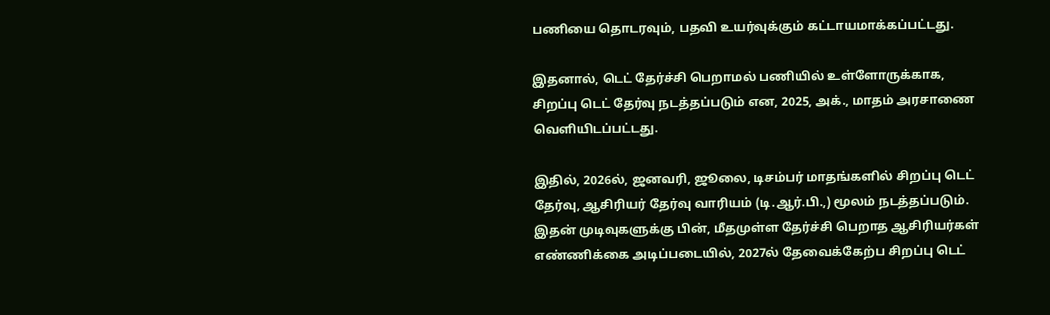பணியை தொடரவும், பதவி உயர்வுக்கும் கட்டாயமாக்கப்பட்டது.

இதனால், டெட் தேர்ச்சி பெறாமல் பணியில் உள்ளோருக்காக, சிறப்பு டெட் தேர்வு நடத்தப்படும் என, 2025, அக்., மாதம் அரசாணை வெளியிடப்பட்டது.

இதில், 2026ல், ஜனவரி, ஜூலை, டிசம்பர் மாதங்களில் சிறப்பு டெட் தேர்வு, ஆசிரியர் தேர்வு வாரியம் (டி.ஆர்.பி.,) மூலம் நடத்தப்படும். இதன் முடிவுகளுக்கு பின், மீதமுள்ள தேர்ச்சி பெறாத ஆசிரியர்கள் எண்ணிக்கை அடிப்படையில், 2027ல் தேவைக்கேற்ப சிறப்பு டெட்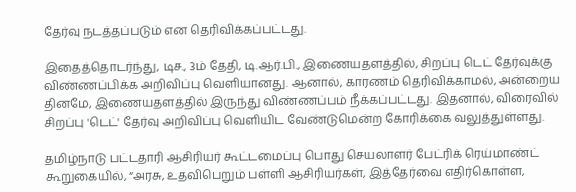தேர்வு நடத்தப்படும் என தெரிவிக்கப்பட்டது.

இதைத்தொடர்ந்து, டிச., 3ம் தேதி, டி.ஆர்.பி., இணையதளத்தில், சிறப்பு டெட் தேர்வுக்கு விண்ணப்பிக்க அறிவிப்பு வெளியானது. ஆனால், காரணம் தெரிவிக்காமல், அன்றைய தினமே, இணையதளத்தில் இருந்து விண்ணப்பம் நீக்கப்பட்டது. இதனால், விரைவில் சிறப்பு 'டெட்' தேர்வு அறிவிப்பு வெளியிட வேண்டுமென்ற கோரிக்கை வலுத்துள்ளது.

தமிழ்நாடு பட்டதாரி ஆசிரியர் கூட்டமைப்பு பொது செயலாளர் பேட்ரிக் ரெய்மாண்ட் கூறுகையில், “அரசு, உதவிபெறும் பள்ளி ஆசிரியர்கள், இத்தேர்வை எதிர்கொள்ள,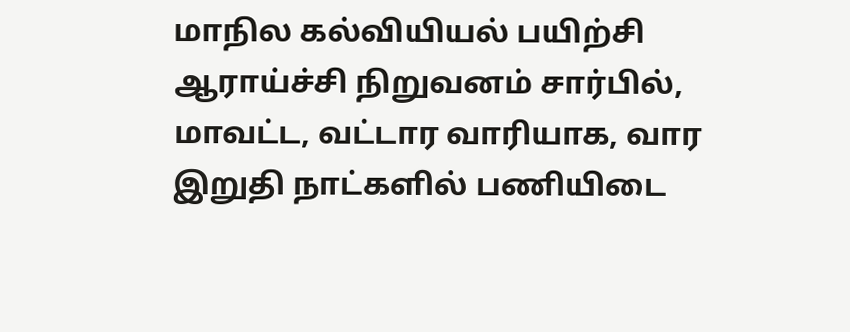மாநில கல்வியியல் பயிற்சி ஆராய்ச்சி நிறுவனம் சார்பில், மாவட்ட, வட்டார வாரியாக, வார இறுதி நாட்களில் பணியிடை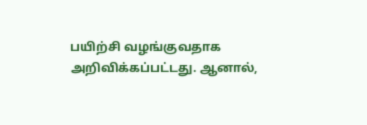பயிற்சி வழங்குவதாக அறிவிக்கப்பட்டது. ஆனால்,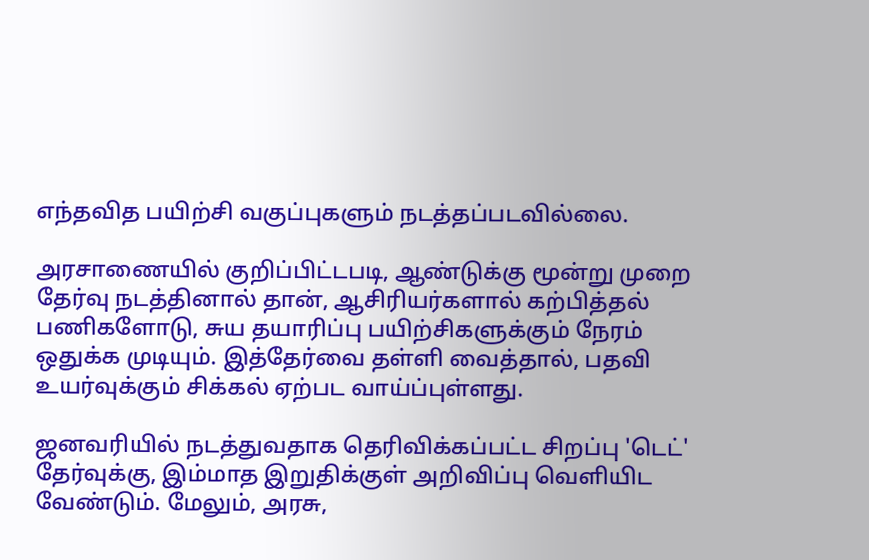எந்தவித பயிற்சி வகுப்புகளும் நடத்தப்படவில்லை.

அரசாணையில் குறிப்பிட்டபடி, ஆண்டுக்கு மூன்று முறை தேர்வு நடத்தினால் தான், ஆசிரியர்களால் கற்பித்தல் பணிகளோடு, சுய தயாரிப்பு பயிற்சிகளுக்கும் நேரம் ஒதுக்க முடியும். இத்தேர்வை தள்ளி வைத்தால், பதவி உயர்வுக்கும் சிக்கல் ஏற்பட வாய்ப்புள்ளது.

ஜனவரியில் நடத்துவதாக தெரிவிக்கப்பட்ட சிறப்பு 'டெட்' தேர்வுக்கு, இம்மாத இறுதிக்குள் அறிவிப்பு வெளியிட வேண்டும். மேலும், அரசு,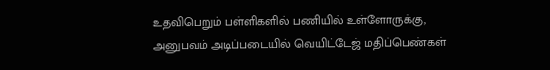உதவிபெறும் பள்ளிகளில் பணியில் உள்ளோருக்கு, அனுபவம் அடிப்படையில் வெயிட்டேஜ் மதிப்பெண்கள்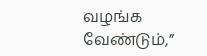வழங்க வேண்டும்,”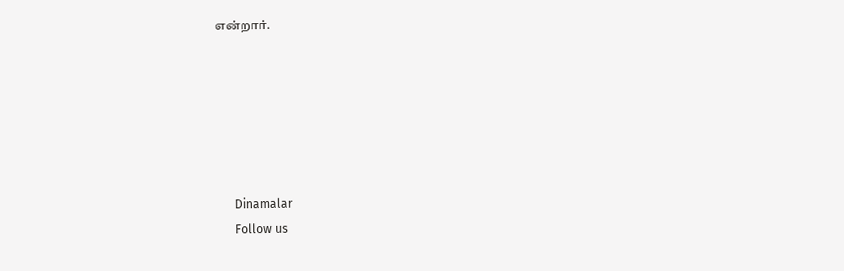என்றார்.






      Dinamalar
      Follow us